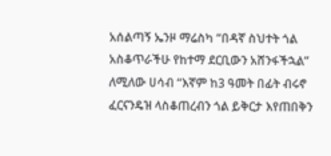አሰልጣኝ ኤንዞ ማሬስካ “በዳኛ ስህተት ጎል አስቆጥራችሁ የከተማ ደርቢውን አሸንፋችኋል” ለሚለው ሀሳብ “እኛም ከ3 ዓመት በፊት ብሩኖ ፈርናንዴዝ ላስቆጠረብን ጎል ይቅርታ እየጠበቅን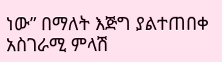ነው” በማለት እጅግ ያልተጠበቀ አስገራሚ ምላሽ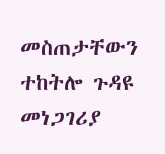መስጠታቸውን ተከትሎ ጉዳዩ መነጋገሪያ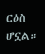ርዕስ ሆኗል።